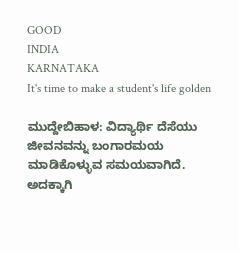GOOD
INDIA
KARNATAKA
It's time to make a student's life golden

ಮುದ್ದೇಬಿಹಾಳ: ವಿದ್ಯಾರ್ಥಿ ದೆಸೆಯು ಜೀವನವನ್ನು ಬಂಗಾರಮಯ ಮಾಡಿಕೊಳ್ಳುವ ಸಮಯವಾಗಿದೆ. ಅದಕ್ಕಾಗಿ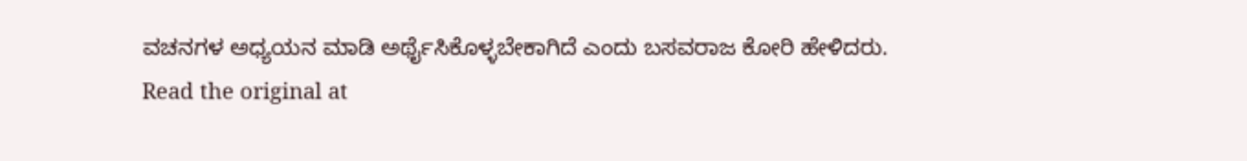ವಚನಗಳ ಅಧ್ಯಯನ ಮಾಡಿ ಅರ್ಥೈಸಿಕೊಳ್ಳಬೇಕಾಗಿದೆ ಎಂದು ಬಸವರಾಜ ಕೋರಿ ಹೇಳಿದರು.
Read the original at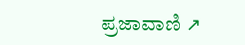ಪ್ರಜಾವಾಣಿ ↗